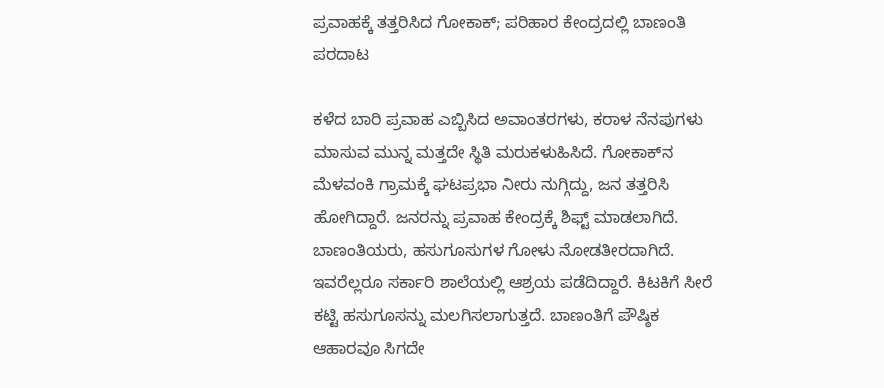ಪ್ರವಾಹಕ್ಕೆ ತತ್ತರಿಸಿದ ಗೋಕಾಕ್; ಪರಿಹಾರ ಕೇಂದ್ರದಲ್ಲಿ ಬಾಣಂತಿ ಪರದಾಟ

ಕಳೆದ ಬಾರಿ ಪ್ರವಾಹ ಎಬ್ಬಿಸಿದ ಅವಾಂತರಗಳು, ಕರಾಳ ನೆನಪುಗಳು ಮಾಸುವ ಮುನ್ನ ಮತ್ತದೇ ಸ್ಥಿತಿ ಮರುಕಳುಹಿಸಿದೆ. ಗೋಕಾಕ್‌ನ ಮೆಳವಂಕಿ ಗ್ರಾಮಕ್ಕೆ ಘಟಪ್ರಭಾ ನೀರು ನುಗ್ಗಿದ್ದು, ಜನ ತತ್ತರಿಸಿ ಹೋಗಿದ್ದಾರೆ. ಜನರನ್ನು ಪ್ರವಾಹ ಕೇಂದ್ರಕ್ಕೆ ಶಿಫ್ಟ್ ಮಾಡಲಾಗಿದೆ. ಬಾಣಂತಿಯರು, ಹಸುಗೂಸುಗಳ ಗೋಳು ನೋಡತೀರದಾಗಿದೆ. ಇವರೆಲ್ಲರೂ ಸರ್ಕಾರಿ ಶಾಲೆಯಲ್ಲಿ ಆಶ್ರಯ ಪಡೆದಿದ್ದಾರೆ. ಕಿಟಕಿಗೆ ಸೀರೆ ಕಟ್ಟಿ ಹಸುಗೂಸನ್ನು ಮಲಗಿಸಲಾಗುತ್ತದೆ. ಬಾಣಂತಿಗೆ ಪೌಷ್ಠಿಕ ಆಹಾರವೂ ಸಿಗದೇ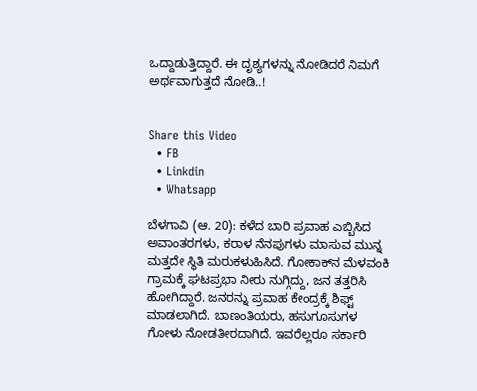ಒದ್ದಾಡುತ್ತಿದ್ದಾರೆ. ಈ ದೃಶ್ಯಗಳನ್ನು ನೋಡಿದರೆ ನಿಮಗೆ ಅರ್ಥವಾಗುತ್ತದೆ ನೋಡಿ..!


Share this Video
  • FB
  • Linkdin
  • Whatsapp

ಬೆಳಗಾವಿ (ಆ. 20): ಕಳೆದ ಬಾರಿ ಪ್ರವಾಹ ಎಬ್ಬಿಸಿದ ಅವಾಂತರಗಳು, ಕರಾಳ ನೆನಪುಗಳು ಮಾಸುವ ಮುನ್ನ ಮತ್ತದೇ ಸ್ಥಿತಿ ಮರುಕಳುಹಿಸಿದೆ. ಗೋಕಾಕ್‌ನ ಮೆಳವಂಕಿ ಗ್ರಾಮಕ್ಕೆ ಘಟಪ್ರಭಾ ನೀರು ನುಗ್ಗಿದ್ದು, ಜನ ತತ್ತರಿಸಿ ಹೋಗಿದ್ದಾರೆ. ಜನರನ್ನು ಪ್ರವಾಹ ಕೇಂದ್ರಕ್ಕೆ ಶಿಫ್ಟ್ ಮಾಡಲಾಗಿದೆ. ಬಾಣಂತಿಯರು, ಹಸುಗೂಸುಗಳ ಗೋಳು ನೋಡತೀರದಾಗಿದೆ. ಇವರೆಲ್ಲರೂ ಸರ್ಕಾರಿ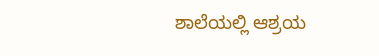ಶಾಲೆಯಲ್ಲಿ ಆಶ್ರಯ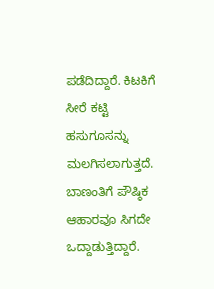ಪಡೆದಿದ್ದಾರೆ. ಕಿಟಕಿಗೆ ಸೀರೆ ಕಟ್ಟಿ ಹಸುಗೂಸನ್ನು ಮಲಗಿಸಲಾಗುತ್ತದೆ. ಬಾಣಂತಿಗೆ ಪೌಷ್ಠಿಕ ಆಹಾರವೂ ಸಿಗದೇ ಒದ್ದಾಡುತ್ತಿದ್ದಾರೆ.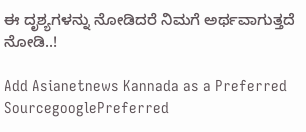ಈ ದೃಶ್ಯಗಳನ್ನು ನೋಡಿದರೆ ನಿಮಗೆ ಅರ್ಥವಾಗುತ್ತದೆ ನೋಡಿ..!

Add Asianetnews Kannada as a Preferred SourcegooglePreferred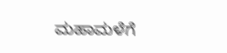ಮಹಾಮಳೆಗೆ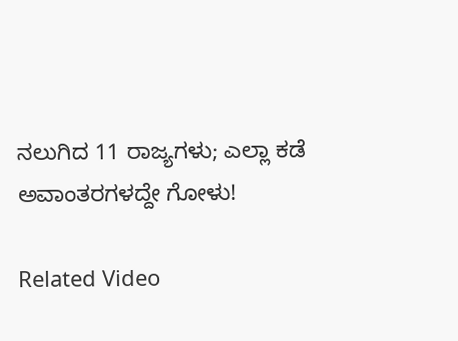ನಲುಗಿದ 11 ರಾಜ್ಯಗಳು; ಎಲ್ಲಾ ಕಡೆ ಅವಾಂತರಗಳದ್ದೇ ಗೋಳು!

Related Video